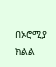በኦሮሚያ ክልል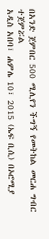በአንድ ጀምበር 500 ሚሊየን ችግኝ የመትከል መርሐ ግብር ተጀምሯል
አዲስ አበባ፣ ሐምሌ 10፣ 2015 (ኤፍ ቢሲ) በኦሮሚያ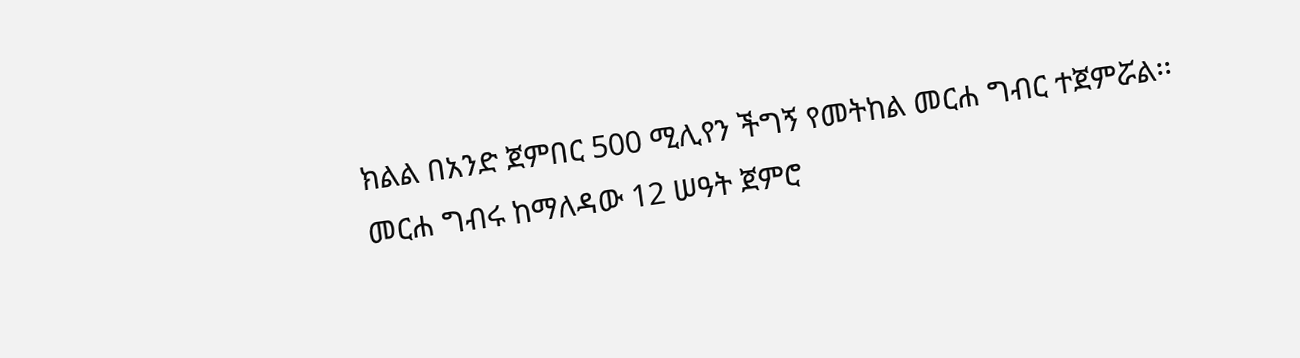ክልል በአንድ ጀምበር 500 ሚሊየን ችግኝ የመትከል መርሐ ግብር ተጀምሯል፡፡
መርሐ ግብሩ ከማለዳው 12 ሠዓት ጀምሮ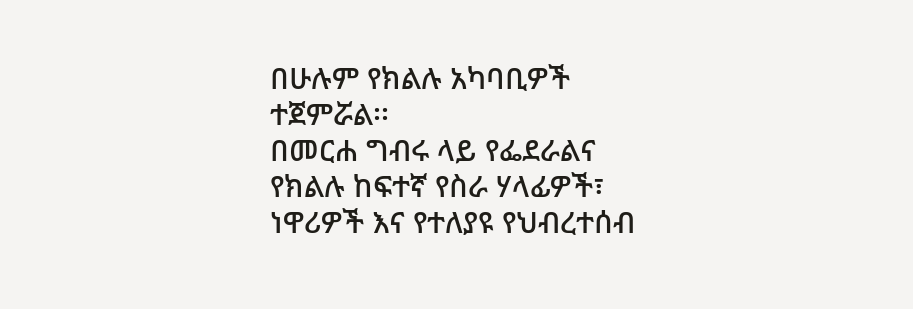በሁሉም የክልሉ አካባቢዎች ተጀምሯል፡፡
በመርሐ ግብሩ ላይ የፌደራልና የክልሉ ከፍተኛ የስራ ሃላፊዎች፣ ነዋሪዎች እና የተለያዩ የህብረተሰብ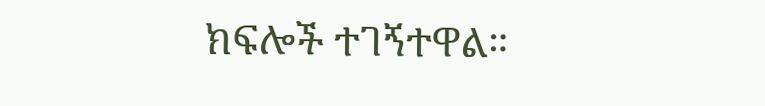ክፍሎች ተገኝተዋል።